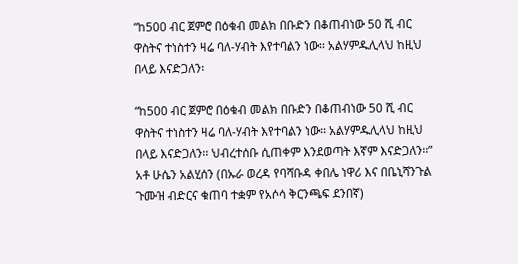“ከ500 ብር ጀምሮ በዕቁብ መልክ በቡድን በቆጠብነው 50 ሺ ብር ዋስትና ተነስተን ዛሬ ባለ-ሃብት እየተባልን ነው፡፡ አልሃምዱሊላህ ከዚህ በላይ እናድጋለን፡

“ከ500 ብር ጀምሮ በዕቁብ መልክ በቡድን በቆጠብነው 50 ሺ ብር ዋስትና ተነስተን ዛሬ ባለ-ሃብት እየተባልን ነው፡፡ አልሃምዱሊላህ ከዚህ በላይ እናድጋለን፡፡ ህብረተሰቡ ሲጠቀም እንደወጣት እኛም እናድጋለን፡፡” አቶ ሁሴን አልሂሰን (በኡራ ወረዳ የባሻቡዳ ቀበሌ ነዋሪ እና በቤኒሻንጉል ጉሙዝ ብድርና ቁጠባ ተቋም የአሶሳ ቅርንጫፍ ደንበኛ)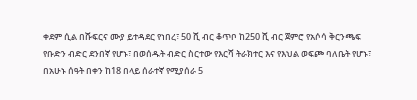ቀደም ሲል በሹፍርና ሙያ ይተዳደር የነበረ፣ 50 ሺ ብር ቆጥቦ ከ250 ሺ ብር ጀምሮ የአሶሳ ቅርንጫፍ የቡድን ብድር ደንበኛ የሆኑ፣ በወሰዱት ብድር ስርተው የእርሻ ትራክተር እና የእህል ወፍጮ ባለቤት የሆኑ፣ በአሁኑ ሰዓት በቀን ከ18 በላይ ሰራተኛ የሚያሰራ 5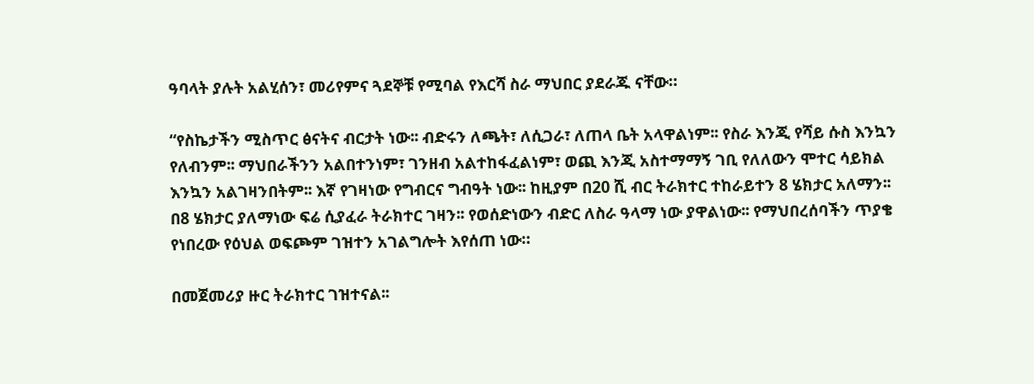ዓባላት ያሉት አልሂሰን፣ መሪየምና ጓደኞቹ የሚባል የእርሻ ስራ ማህበር ያደራጁ ናቸው።

“የስኬታችን ሚስጥር ፅናትና ብርታት ነው፡፡ ብድሩን ለጫት፣ ለሲጋራ፣ ለጠላ ቤት አላዋልነም፡፡ የስራ እንጂ የሻይ ሱስ እንኳን የለብንም፡፡ ማህበራችንን አልበተንነም፣ ገንዘብ አልተከፋፈልነም፣ ወጪ እንጂ አስተማማኝ ገቢ የለለውን ሞተር ሳይክል እንኳን አልገዛንበትም፡፡ እኛ የገዛነው የግብርና ግብዓት ነው፡፡ ከዚያም በ20 ሺ ብር ትራክተር ተከራይተን 8 ሄክታር አለማን፡፡ በ8 ሄክታር ያለማነው ፍሬ ሲያፈራ ትራክተር ገዛን፡፡ የወሰድነውን ብድር ለስራ ዓላማ ነው ያዋልነው፡፡ የማህበረሰባችን ጥያቄ የነበረው የዕህል ወፍጮም ገዝተን አገልግሎት እየሰጠ ነው።

በመጀመሪያ ዙር ትራክተር ገዝተናል፡፡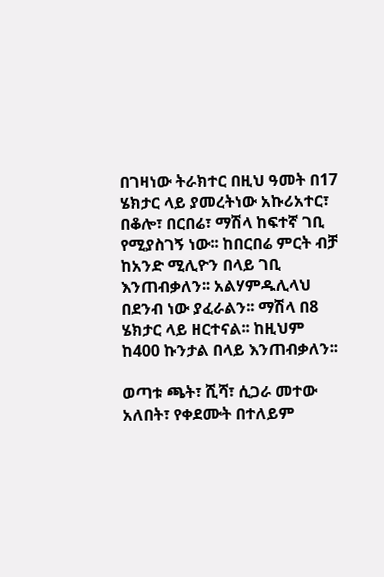በገዛነው ትራክተር በዚህ ዓመት በ17 ሄክታር ላይ ያመረትነው አኩሪአተር፣ በቆሎ፣ በርበሬ፣ ማሽላ ከፍተኛ ገቢ የሚያስገኝ ነው፡፡ ከበርበሬ ምርት ብቻ ከአንድ ሚሊዮን በላይ ገቢ እንጠብቃለን፡፡ አልሃምዱሊላህ በደንብ ነው ያፈራልን፡፡ ማሽላ በ8 ሄክታር ላይ ዘርተናል፡፡ ከዚህም ከ400 ኩንታል በላይ እንጠብቃለን፡፡

ወጣቱ ጫት፣ ሺሻ፣ ሲጋራ መተው አለበት፣ የቀደሙት በተለይም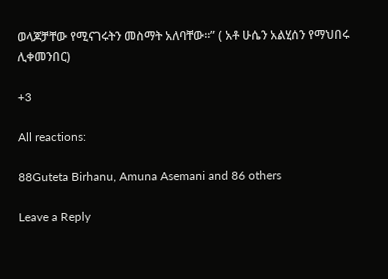ወላጆቻቸው የሚናገሩትን መስማት አለባቸው፡፡” ( አቶ ሁሴን አልሂሰን የማህበሩ ሊቀመንበር)

+3

All reactions:

88Guteta Birhanu, Amuna Asemani and 86 others

Leave a Reply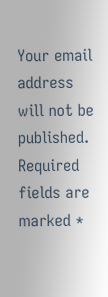Your email address will not be published. Required fields are marked *